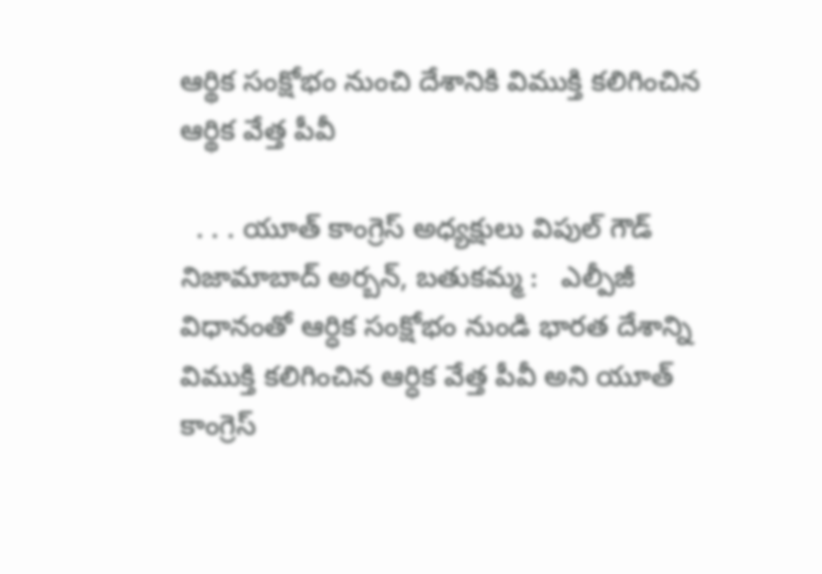ఆర్థిక సంక్షోభం నుంచి దేశానికి విముక్తి కలిగించిన ఆర్థిక వేత్త పీవీ

  . . . యూత్ కాంగ్రెస్ అధ్యక్షులు విపుల్ గౌడ్   నిజామాబాద్ అర్బన్, బతుకమ్మ :   ఎల్పీజీ విధానంతో ఆర్ధిక సంక్షోభం నుండి భారత దేశాన్ని విముక్తి కలిగించిన ఆర్ధిక వేత్త పీవీ అని యూత్ కాంగ్రెస్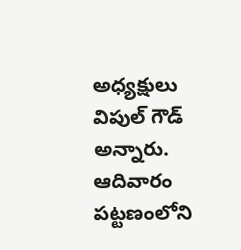అధ్యక్షులు విపుల్ గౌడ్ అన్నారు. ఆదివారం పట్టణంలోని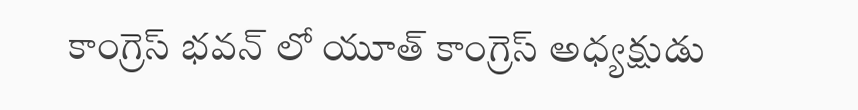కాంగ్రెస్ భవన్ లో యూత్ కాంగ్రెస్ అధ్యక్షుడు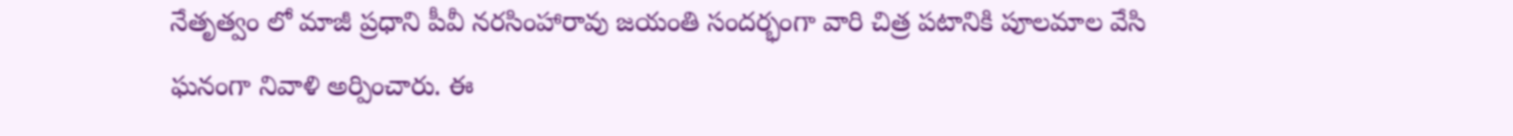నేతృత్వం లో మాజీ ప్రధాని పీవీ నరసింహారావు జయంతి సందర్భంగా వారి చిత్ర పటానికి పూలమాల వేసి ఘనంగా నివాళి అర్పించారు. ఈ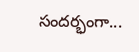సందర్భంగా...